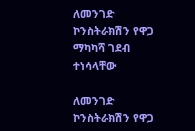ለመንገድ ኮንስትራክሽን የዋጋ ማካካሻ ገደብ ተነሳላቸው

ለመንገድ ኮንስትራክሽን የዋጋ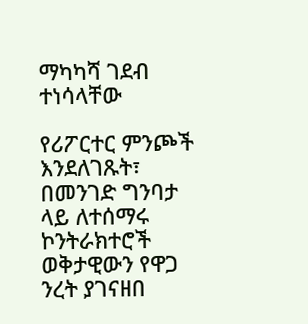ማካካሻ ገደብ ተነሳላቸው

የሪፖርተር ምንጮች እንደለገጹት፣ በመንገድ ግንባታ ላይ ለተሰማሩ ኮንትራክተሮች ወቅታዊውን የዋጋ ንረት ያገናዘበ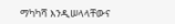ማካካሻ እንዲሠላላቸውና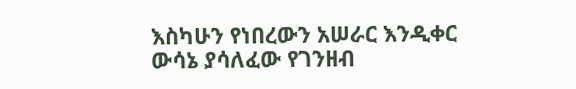እስካሁን የነበረውን አሠራር እንዲቀር ውሳኔ ያሳለፈው የገንዘብ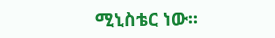ሚኒስቴር ነው፡፡